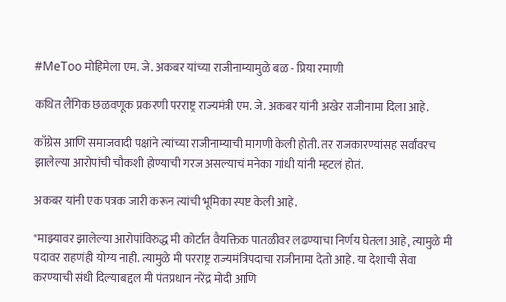#MeToo मोहिमेला एम. जे. अकबर यांच्या राजीनाम्यामुळे बळ - प्रिया रमाणी

कथित लैंगिक छळवणूक प्रकरणी परराष्ट्र राज्यमंत्री एम. जे. अकबर यांनी अखेर राजीनामा दिला आहे.

काँग्रेस आणि समाजवादी पक्षांने त्यांच्या राजीनाम्याची मागणी केली होती. तर राजकारण्यांसह सर्वांवरच झालेल्या आरोपांची चौकशी होण्याची गरज असल्याचं मनेका गांधी यांनी म्हटलं होतं.

अकबर यांनी एक पत्रक जारी करून त्यांची भूमिका स्पष्ट केली आहे.

"माझ्यावर झालेल्या आरोपांविरुद्ध मी कोर्टात वैयक्तिक पातळीवर लढण्याचा निर्णय घेतला आहे, त्यामुळे मी पदावर राहणंही योग्य नाही. त्यामुळे मी परराष्ट्र राज्यमंत्रिपदाचा राजीनामा देतो आहे. या देशाची सेवा करण्याची संधी दिल्याबद्दल मी पंतप्रधान नरेंद्र मोदी आणि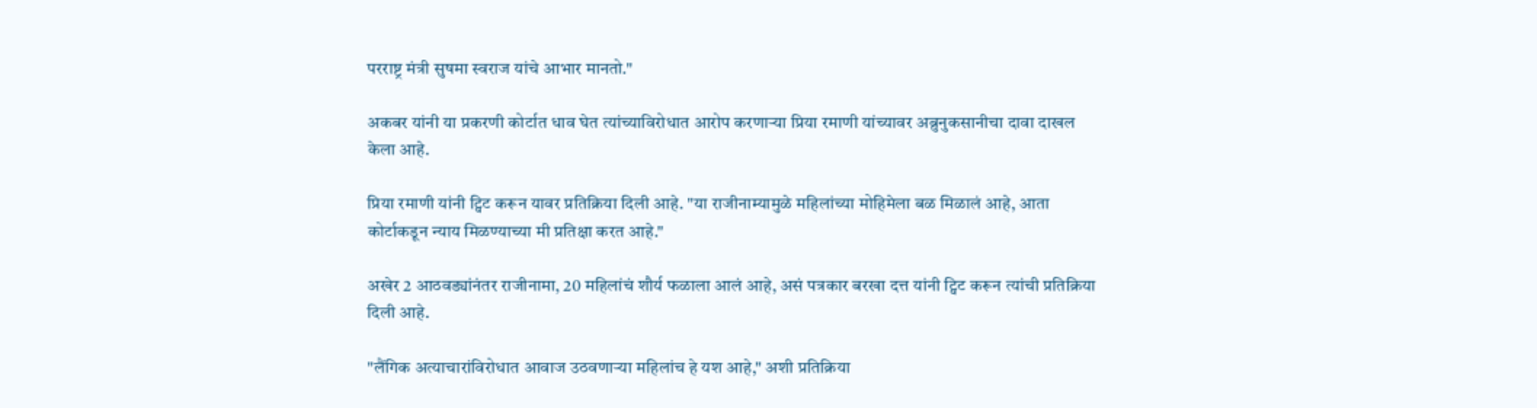परराष्ट्र मंत्री सुषमा स्वराज यांचे आभार मानतो."

अकबर यांनी या प्रकरणी कोर्टात धाव घेत त्यांच्याविरोधात आरोप करणाऱ्या प्रिया रमाणी यांच्यावर अब्रुनुकसानीचा दावा दाखल केला आहे.

प्रिया रमाणी यांनी ट्विट करून यावर प्रतिक्रिया दिली आहे. "या राजीनाम्यामुळे महिलांच्या मोहिमेला बळ मिळालं आहे, आता कोर्टाकडून न्याय मिळण्याच्या मी प्रतिक्षा करत आहे."

अखेर 2 आठवड्यांनंतर राजीनामा, 20 महिलांचं शौर्य फळाला आलं आहे, असं पत्रकार बरखा दत्त यांनी ट्विट करून त्यांची प्रतिक्रिया दिली आहे.

"लैंगिक अत्याचारांविरोधात आवाज उठवणाऱ्या महिलांच हे यश आहे," अशी प्रतिक्रिया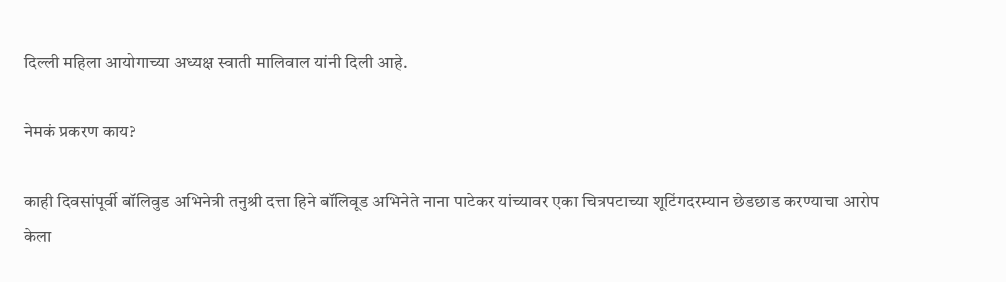दिल्ली महिला आयोगाच्या अध्यक्ष स्वाती मालिवाल यांनी दिली आहे.

नेमकं प्रकरण काय?

काही दिवसांपूर्वी बॉलिवुड अभिनेत्री तनुश्री दत्ता हिने बॉलिवूड अभिनेते नाना पाटेकर यांच्यावर एका चित्रपटाच्या शूटिंगदरम्यान छेडछाड करण्याचा आरोप केला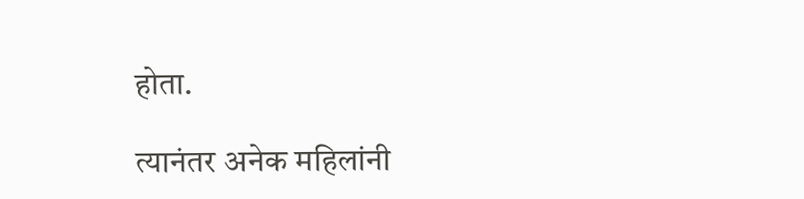होता.

त्यानंतर अनेक महिलांनी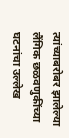त्यांच्याबरोबर झालेल्या लैंगिक छळवणुकींच्या घटनांचा उल्लेख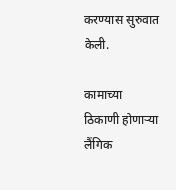करण्यास सुरुवात केली.

कामाच्या ठिकाणी होणाऱ्या लैंगिक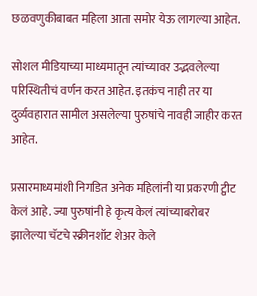छळवणुकीबाबत महिला आता समोर येऊ लागल्या आहेत.

सोशल मीडियाच्या माध्यमातून त्यांच्यावर उद्भवलेल्या परिस्थितीचं वर्णन करत आहेत. इतकंच नाही तर या दुर्व्यवहारात सामील असलेल्या पुरुषांचे नावही जाहीर करत आहेत.

प्रसारमाध्यमांशी निगडित अनेक महिलांनी या प्रकरणी ट्वीट केलं आहे. ज्या पुरुषांनी हे कृत्य केलं त्यांच्याबरोबर झालेल्या चॅटचे स्क्रीनशॉट शेअर केले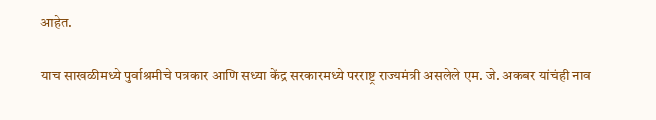आहेत.

याच साखळीमध्ये पुर्वाश्रमीचे पत्रकार आणि सध्या केंद्र सरकारमध्ये परराष्ट्र राज्यमंत्री असलेले एम. जे. अकबर यांचंही नाव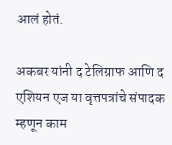आलं होतं.

अकबर यांनी द टेलिग्राफ आणि द एशियन एज या वृत्तपत्रांचे संपादक म्हणून काम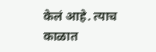केलं आहे. त्याच काळात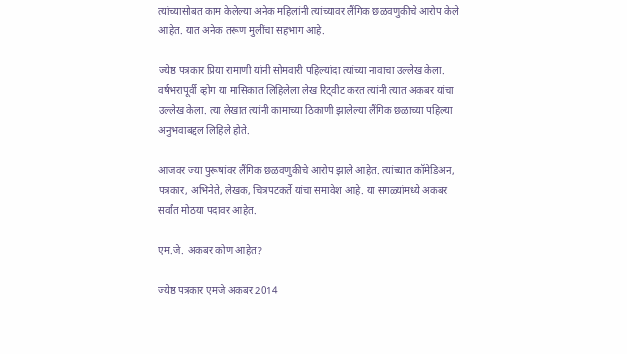त्यांच्यासोबत काम केलेल्या अनेक महिलांनी त्यांच्यावर लैंगिक छळवणुकीचे आरोप केले आहेत. यात अनेक तरूण मुलींचा सहभाग आहे.

ज्येष्ठ पत्रकार प्रिया रामाणी यांनी सोमवारी पहिल्यांदा त्यांच्या नावाचा उल्लेख केला. वर्षभरापूर्वी व्होग या मासिकात लिहिलेला लेख रिट्वीट करत त्यांनी त्यात अकबर यांचा उल्लेख केला. त्या लेखात त्यांनी कामाच्या ठिकाणी झालेल्या लैंगिक छळाच्या पहिल्या अनुभवाबद्दल लिहिले होते.

आजवर ज्या पुरूषांवर लैंगिक छळवणुकीचे आरोप झाले आहेत. त्यांच्यात कॉमेडिअन, पत्रकार, अभिनेते, लेखक, चित्रपटकर्ते यांचा समावेश आहे. या सगळ्यांमध्ये अकबर सर्वांत मोठया पदावर आहेत.

एम.जे. अकबर कोण आहेत?

ज्येष्ठ पत्रकार एमजे अकबर 2014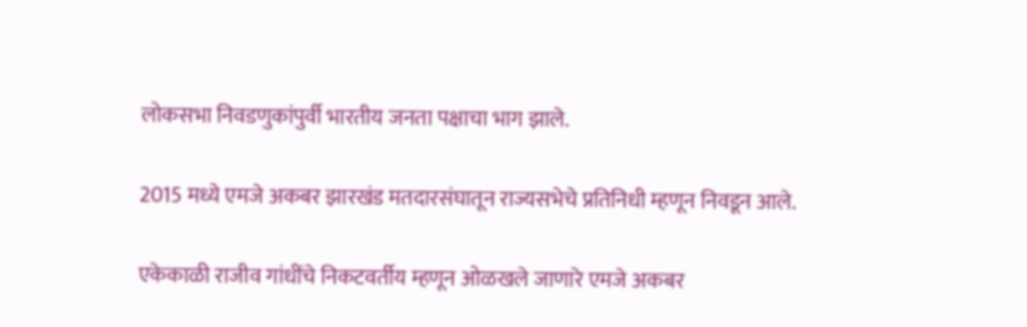लोकसभा निवडणुकांपुर्वी भारतीय जनता पक्षाचा भाग झाले.

2015 मध्ये एमजे अकबर झारखंड मतदारसंघातून राज्यसभेचे प्रतिनिधी म्हणून निवडून आले.

एकेकाळी राजीव गांधींचे निकटवर्तीय म्हणून ओळखले जाणारे एमजे अकबर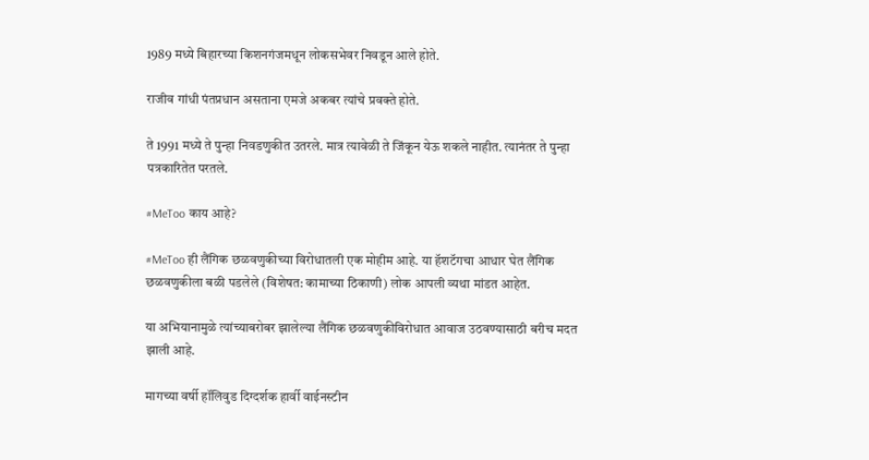1989 मध्ये बिहारच्या किशनगंजमधून लोकसभेवर निवडून आले होते.

राजीव गांधी पंतप्रधान असताना एमजे अकबर त्यांचे प्रवक्ते होते.

ते 1991 मध्ये ते पुन्हा निवडणुकीत उतरले. मात्र त्यावेळी ते जिंकून येऊ शकले नाहीत. त्यानंतर ते पुन्हा पत्रकारितेत परतले.

#MeToo काय आहे?

#MeToo ही लैंगिक छळवणुकीच्या विरोधातली एक मोहीम आहे. या हॅशटॅगचा आधार घेत लैंगिक छळवणुकीला बळी पडलेले (विशेषत: कामाच्या ठिकाणी) लोक आपली व्यथा मांडत आहेत.

या अभियानामुळे त्यांच्याबरोबर झालेल्या लैंगिक छळवणुकीविरोधात आवाज उठवण्यासाठी बरीच मदत झाली आहे.

मागच्या वर्षी हॉलिवुड दिग्दर्शक हार्वी वाईनस्टीन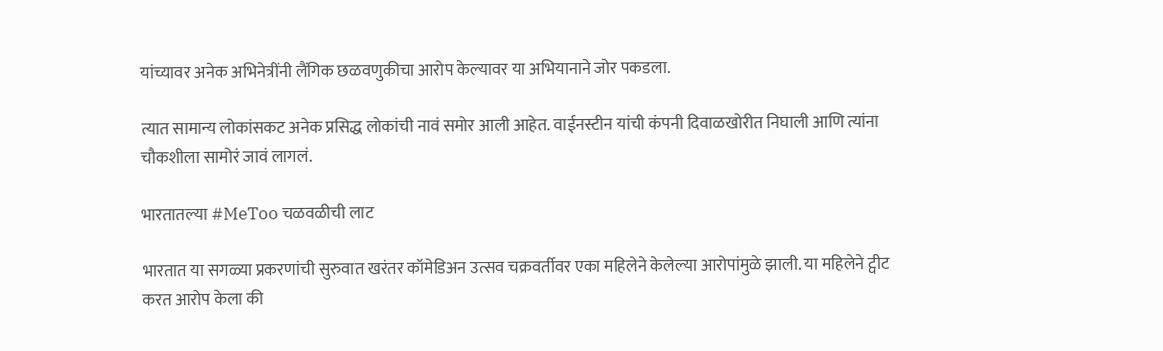यांच्यावर अनेक अभिनेत्रींनी लैंगिक छळवणुकीचा आरोप केल्यावर या अभियानाने जोर पकडला.

त्यात सामान्य लोकांसकट अनेक प्रसिद्ध लोकांची नावं समोर आली आहेत. वाईनस्टीन यांची कंपनी दिवाळखोरीत निघाली आणि त्यांना चौकशीला सामोरं जावं लागलं.

भारतातल्या #MeToo चळवळीची लाट

भारतात या सगळ्या प्रकरणांची सुरुवात खरंतर कॉमेडिअन उत्सव चक्रवर्तीवर एका महिलेने केलेल्या आरोपांमुळे झाली. या महिलेने ट्वीट करत आरोप केला की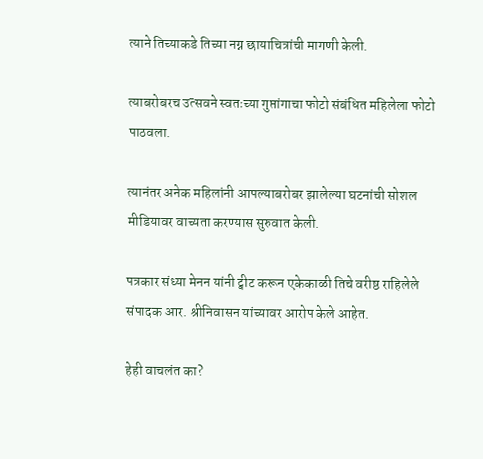त्याने तिच्याकडे तिच्या नग्न छायाचित्रांची मागणी केली.

त्याबरोबरच उत्सवने स्वतःच्या गुप्तांगाचा फोटो संबंधित महिलेला फोटो पाठवला.

त्यानंतर अनेक महिलांनी आपल्याबरोबर झालेल्या घटनांची सोशल मीडियावर वाच्यता करण्यास सुरुवात केली.

पत्रकार संध्या मेनन यांनी ट्वीट करून एकेकाळी तिचे वरीष्ठ राहिलेले संपादक आर. श्रीनिवासन यांच्यावर आरोप केले आहेत.

हेही वाचलंत का?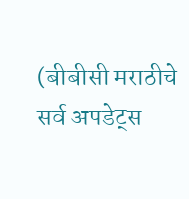(बीबीसी मराठीचे सर्व अपडेट्स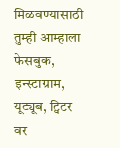मिळवण्यासाठी तुम्ही आम्हाला फेसबुक, इन्स्टाग्राम, यूट्यूब, ट्विटर वर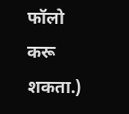फॉलो करू शकता.)